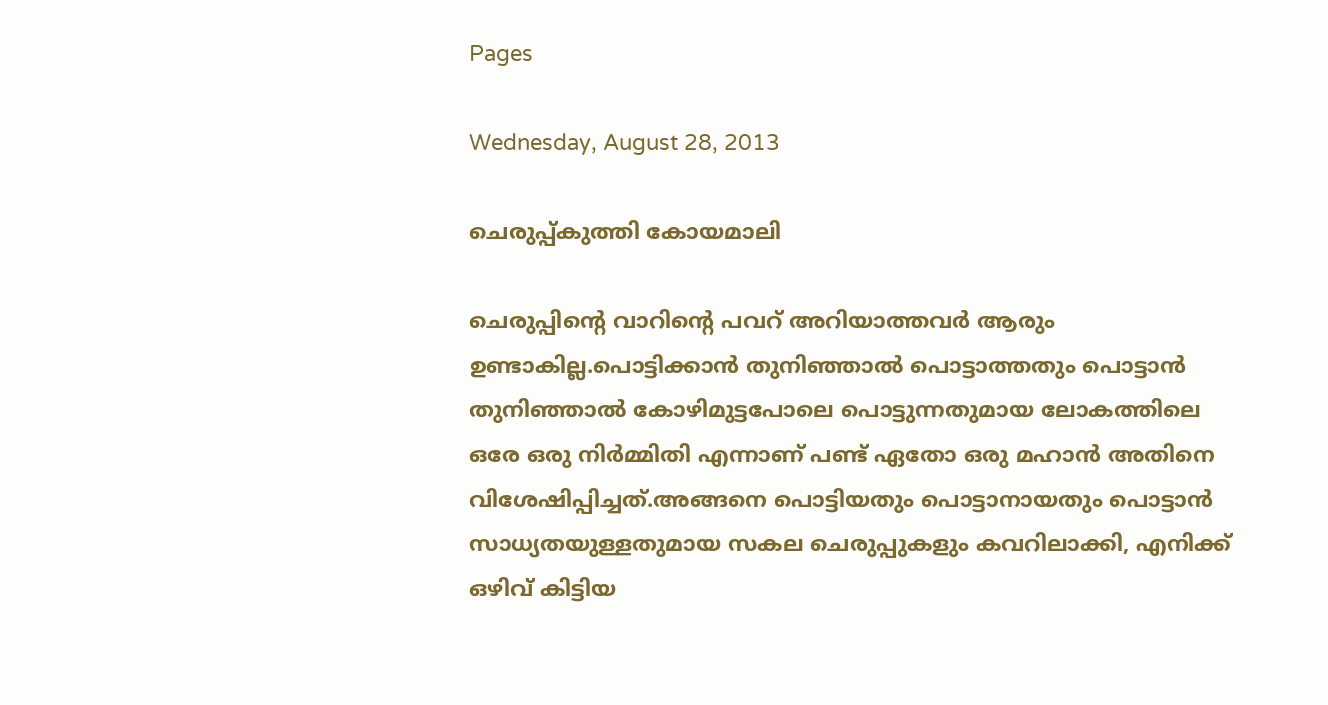Pages

Wednesday, August 28, 2013

ചെരുപ്പ്കുത്തി കോയമാലി

ചെരുപ്പിന്റെ വാറിന്റെ പവറ് അറിയാത്തവർ ആരും ഉണ്ടാകില്ല.പൊട്ടിക്കാൻ തുനിഞ്ഞാൽ പൊട്ടാത്തതും പൊട്ടാൻ തുനിഞ്ഞാൽ കോഴിമുട്ടപോലെ പൊട്ടുന്നതുമായ ലോകത്തിലെ ഒരേ ഒരു നിർമ്മിതി എന്നാണ് പണ്ട് ഏതോ ഒരു മഹാൻ അതിനെ വിശേഷിപ്പിച്ചത്.അങ്ങനെ പൊട്ടിയതും പൊട്ടാനായതും പൊട്ടാൻ സാധ്യതയുള്ളതുമായ സകല ചെരുപ്പുകളും കവറിലാക്കി, എനിക്ക് ഒഴിവ് കിട്ടിയ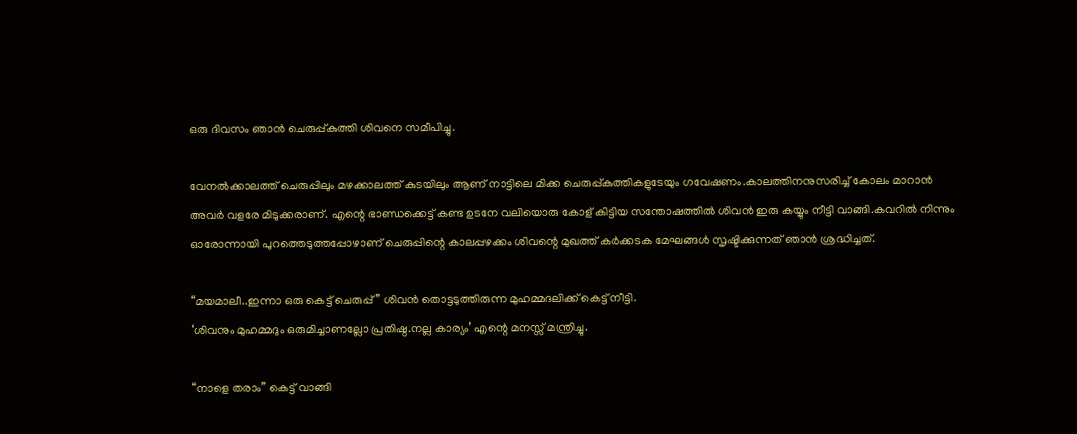ഒരു ദിവസം ഞാൻ ചെരുപ്പ്കുത്തി ശിവനെ സമീപിച്ചു.

വേനൽക്കാലത്ത് ചെരുപ്പിലും മഴക്കാലത്ത് കുടയിലും ആണ് നാട്ടിലെ മിക്ക ചെരുപ്പ്കുത്തികളുടേയും ഗവേഷണം.കാലത്തിനനുസരിച്ച് കോലം മാറാൻ അവർ വളരേ മിടുക്കരാണ്. എന്റെ ഭാണ്ഡക്കെട്ട് കണ്ട ഉടനേ വലിയൊരു കോള് കിട്ടിയ സന്തോഷത്തിൽ ശിവൻ ഇരു കയ്യും നീട്ടി വാങ്ങി.കവറിൽ നിന്നും ഓരോന്നായി പുറത്തെടുത്തപ്പോഴാണ് ചെരുപ്പിന്റെ കാലപ്പഴക്കം ശിവന്റെ മുഖത്ത് കർക്കടക മേഘങ്ങൾ സൃഷ്ടിക്കുന്നത് ഞാൻ ശ്രദ്ധിച്ചത്.

“മയമാലീ..ഇന്നാ ഒരു കെട്ട് ചെരുപ്പ്” ശിവൻ തൊട്ടടുത്തിരുന്ന മുഹമ്മദലിക്ക് കെട്ട് നീട്ടി.
‘ശിവനും മുഹമ്മദും ഒരുമിച്ചാണല്ലോ പ്രതിഷ്ഠ.നല്ല കാര്യം’ എന്റെ മനസ്സ് മന്ത്രിച്ചു.

“നാളെ തരാം” കെട്ട് വാങ്ങി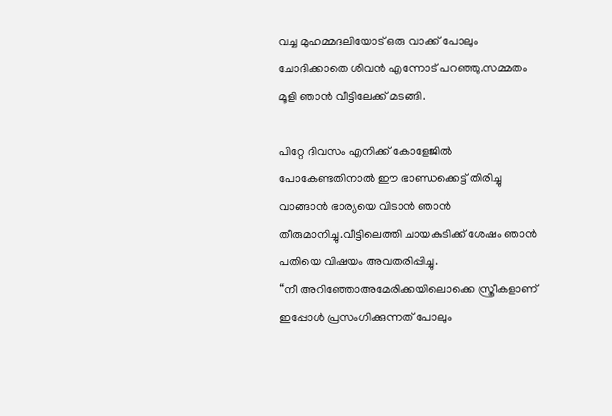വച്ച മുഹമ്മദലിയോട് ഒരു വാക്ക് പോലും ചോദിക്കാതെ ശിവൻ എന്നോട് പറഞ്ഞു.സമ്മതം മൂളി ഞാൻ വീട്ടിലേക്ക് മടങ്ങി.

പിറ്റേ ദിവസം എനിക്ക് കോളേജിൽ പോകേണ്ടതിനാൽ ഈ ഭാണ്ഡക്കെട്ട് തിരിച്ചു വാങ്ങാൻ ഭാര്യയെ വിടാൻ ഞാൻ തീരുമാനിച്ചു.വീട്ടിലെത്തി ചായകുടിക്ക് ശേഷം ഞാൻ പതിയെ വിഷയം അവതരിപ്പിച്ചു.
“നീ അറിഞ്ഞോഅമേരിക്കയിലൊക്കെ സ്ത്രീകളാണ് ഇപ്പോൾ പ്രസംഗിക്കുന്നത് പോലും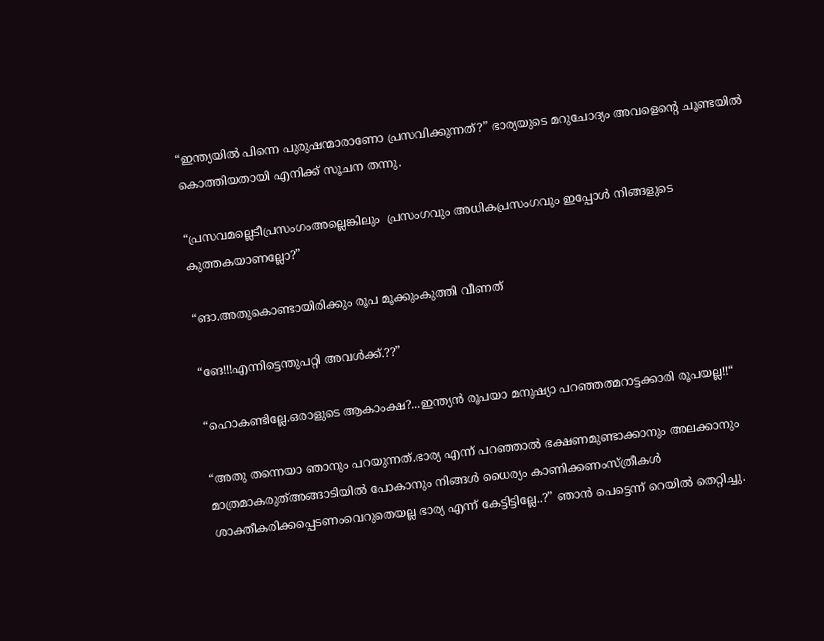“ഇന്ത്യയിൽ പിന്നെ പുരുഷന്മാരാണോ പ്രസവിക്കുന്നത്?” ഭാര്യയുടെ മറുചോദ്യം അവളെന്റെ ചൂണ്ടയിൽ കൊത്തിയതായി എനിക്ക് സൂചന തന്നു.

“പ്രസവമല്ലെടീപ്രസംഗംഅല്ലെങ്കിലും  പ്രസംഗവും അധികപ്രസംഗവും ഇപ്പോൾ നിങ്ങളുടെ കുത്തകയാണല്ലോ?”

“ങാ.അതുകൊണ്ടായിരിക്കും രൂപ മൂക്കുംകുത്തി വീണത്

“ങേ!!!എന്നിട്ടെന്തുപറ്റി അവൾക്ക്.??”

“ഹൊകണ്ടില്ലേ.ഒരാളുടെ ആകാംക്ഷ?...ഇന്ത്യൻ രൂപയാ മനുഷ്യാ പറഞ്ഞത്മറാട്ടക്കാരി രൂപയല്ല!!“

“അതു തന്നെയാ ഞാനും പറയുന്നത്.ഭാര്യ എന്ന് പറഞ്ഞാൽ ഭക്ഷണമുണ്ടാക്കാനും അലക്കാനും മാത്രമാകരുത്അങ്ങാടിയിൽ പോകാനും നിങ്ങൾ ധൈര്യം കാണിക്കണംസ്ത്രീകൾ ശാക്തീകരിക്കപ്പെടണംവെറുതെയല്ല ഭാര്യ എന്ന് കേട്ടിട്ടില്ലേ..?” ഞാൻ പെട്ടെന്ന് റെയിൽ തെറ്റിച്ചു.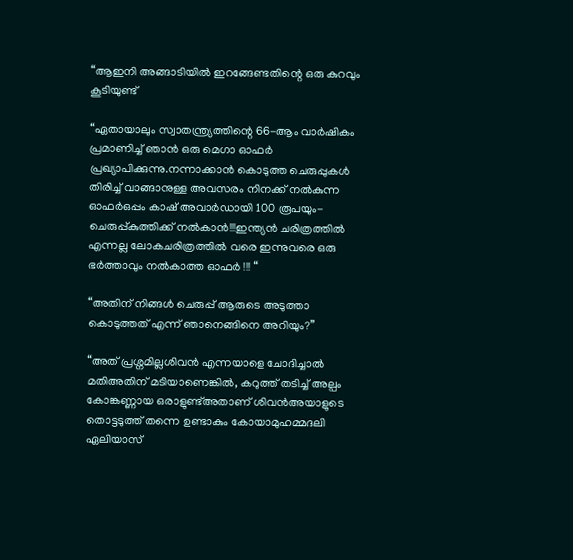“ആഇനി അങ്ങാടിയിൽ ഇറങ്ങേണ്ടതിന്റെ ഒരു കുറവും കൂടിയുണ്ട്

“ഏതായാലും സ്വാതന്ത്ര്യത്തിന്റെ 66-ആം വാർഷികം പ്രമാണിച്ച് ഞാൻ ഒരു മെഗാ ഓഫർ പ്രഖ്യാപിക്കുന്നു.നന്നാക്കാൻ കൊടുത്ത ചെരുപ്പുകൾ തിരിച്ച് വാങ്ങാനുള്ള അവസരം നിനക്ക് നൽകുന്ന ഓഫർഒപ്പം കാഷ് അവാർഡായി 100 രൂപയും-ചെരുപ്പ്കുത്തിക്ക് നൽകാൻ!!!ഇന്ത്യൻ ചരിത്രത്തിൽ എന്നല്ല ലോകചരിത്രത്തിൽ വരെ ഇന്നുവരെ ഒരു ഭർത്താവും നൽകാത്ത ഓഫർ !!! “

“അതിന് നിങ്ങൾ ചെരുപ്പ് ആരുടെ അടുത്താ കൊടുത്തത് എന്ന് ഞാനെങ്ങിനെ അറിയും?”

“അത് പ്രശ്നമില്ലശിവൻ എന്നയാളെ ചോദിച്ചാൽ മതിഅതിന് മടിയാണെങ്കിൽ, കറുത്ത് തടിച്ച് അല്പം കോങ്കണ്ണായ ഒരാളുണ്ട്അതാണ് ശിവൻഅയാളുടെ തൊട്ടടുത്ത് തന്നെ ഉണ്ടാകും കോയാമുഹമ്മദലി ഏലിയാസ്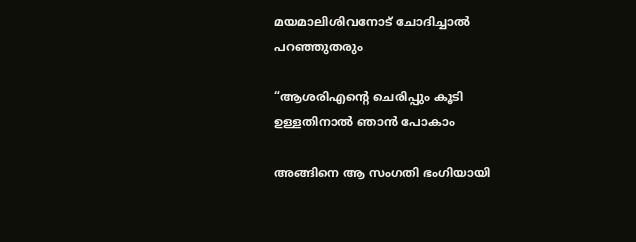മയമാലിശിവനോട് ചോദിച്ചാൽ പറഞ്ഞുതരും

“ആശരിഎന്റെ ചെരിപ്പും കൂടി ഉള്ളതിനാൽ ഞാൻ പോകാം

അങ്ങിനെ ആ സംഗതി ഭംഗിയായി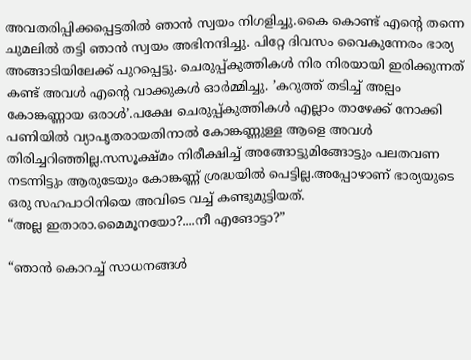അവതരിപ്പിക്കപ്പെട്ടതിൽ ഞാൻ സ്വയം നിഗളിച്ചു.കൈ കൊണ്ട് എന്റെ തന്നെ ചുമലിൽ തട്ടി ഞാൻ സ്വയം അഭിനന്ദിച്ചു. പിറ്റേ ദിവസം വൈകുന്നേരം ഭാര്യ അങ്ങാടിയിലേക്ക് പുറപ്പെട്ടു. ചെരുപ്പ്കുത്തികൾ നിര നിരയായി ഇരിക്കുന്നത് കണ്ട് അവൾ എന്റെ വാക്കുകൾ ഓർമ്മിച്ചു. ’കറുത്ത് തടിച്ച് അല്പം കോങ്കണ്ണായ ഒരാൾ’.പക്ഷേ ചെരുപ്പ്കുത്തികൾ എല്ലാം താഴേക്ക് നോക്കി പണിയിൽ വ്യാപൃതരായതിനാൽ കോങ്കണ്ണുള്ള ആളെ അവൾ തിരിച്ചറിഞ്ഞില്ല.സസൂക്ഷ്മം നിരീക്ഷിച്ച് അങ്ങോട്ടുമിങ്ങോട്ടും പലതവണ നടന്നിട്ടും ആരുടേയും കോങ്കണ്ണ്‌ ശ്രദ്ധയിൽ പെട്ടില്ല.അപ്പോഴാണ് ഭാര്യയുടെ ഒരു സഹപാഠിനിയെ അവിടെ വച്ച് കണ്ടുമുട്ടിയത്.
“അല്ല ഇതാരാ.മൈമൂനയോ?....നീ എങോട്ടാ?”

“ഞാൻ കൊറച്ച് സാധനങ്ങൾ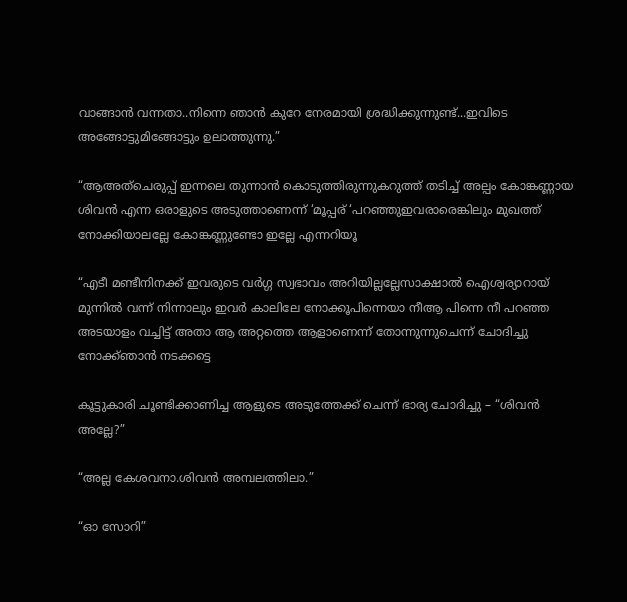വാങ്ങാൻ വന്നതാ..നിന്നെ ഞാൻ കുറേ നേരമായി ശ്രദ്ധിക്കുന്നുണ്ട്...ഇവിടെ അങ്ങോട്ടുമിങ്ങോട്ടും ഉലാത്തുന്നു.”

“ആഅത്ചെരുപ്പ് ഇന്നലെ തുന്നാൻ കൊടുത്തിരുന്നുകറുത്ത് തടിച്ച് അല്പം കോങ്കണ്ണായ ശിവൻ എന്ന ഒരാളുടെ അടുത്താണെന്ന് ‘മൂപ്പര് ‘പറഞ്ഞുഇവരാരെങ്കിലും മുഖത്ത് നോക്കിയാലല്ലേ കോങ്കണ്ണുണ്ടോ ഇല്ലേ എന്നറിയൂ

“എടീ മണ്ടീനിനക്ക് ഇവരുടെ വർഗ്ഗ സ്വഭാവം അറിയില്ലല്ലേസാക്ഷാൽ ഐശ്വര്യാറായ് മുന്നിൽ വന്ന് നിന്നാലും ഇവർ കാലിലേ നോക്കൂപിന്നെയാ നീആ പിന്നെ നീ പറഞ്ഞ അടയാളം വച്ചിട്ട് അതാ ആ അറ്റത്തെ ആളാണെന്ന് തോന്നുന്നുചെന്ന് ചോദിച്ചു നോക്ക്ഞാൻ നടക്കട്ടെ

കൂട്ടുകാരി ചൂണ്ടിക്കാണിച്ച ആളുടെ അടുത്തേക്ക് ചെന്ന് ഭാര്യ ചോദിച്ചു – “ശിവൻ അല്ലേ?”

“അല്ല കേശവനാ.ശിവൻ അമ്പലത്തിലാ.”

“ഓ സോറി”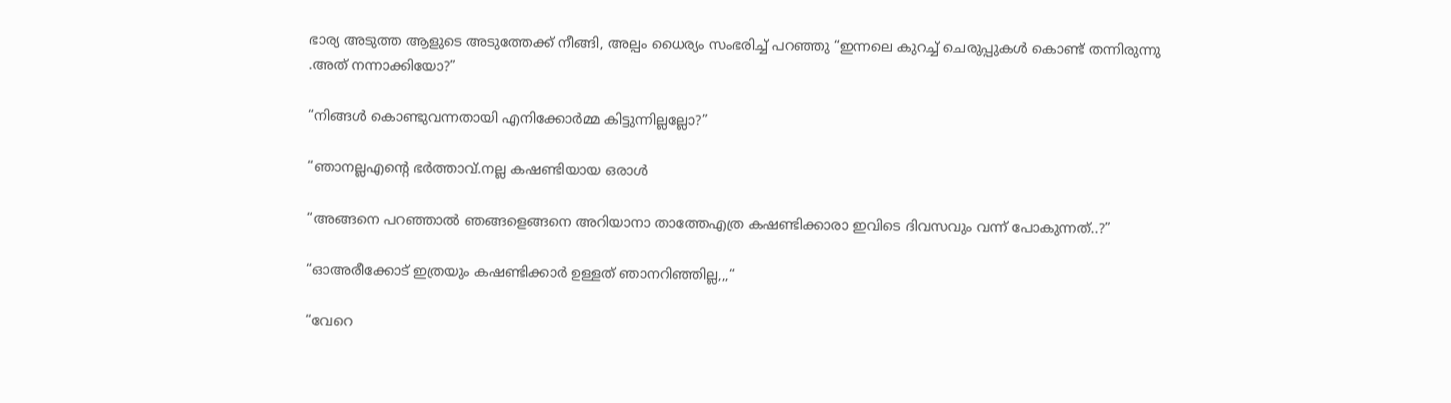ഭാര്യ അടുത്ത ആളുടെ അടുത്തേക്ക് നീങ്ങി, അല്പം ധൈര്യം സംഭരിച്ച് പറഞ്ഞു “ഇന്നലെ കുറച്ച് ചെരുപ്പുകൾ കൊണ്ട് തന്നിരുന്നു .അത് നന്നാക്കിയോ?”

“നിങ്ങൾ കൊണ്ടുവന്നതായി എനിക്കോർമ്മ കിട്ടുന്നില്ലല്ലോ?”

“ഞാനല്ലഎന്റെ ഭർത്താവ്.നല്ല കഷണ്ടിയായ ഒരാൾ

“അങ്ങനെ പറഞ്ഞാൽ ഞങ്ങളെങ്ങനെ അറിയാനാ താത്തേഎത്ര കഷണ്ടിക്കാരാ ഇവിടെ ദിവസവും വന്ന് പോകുന്നത്..?”

“ഓഅരീക്കോട് ഇത്രയും കഷണ്ടിക്കാർ ഉള്ളത് ഞാനറിഞ്ഞില്ല,,,“

“വേറെ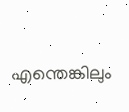എന്തെങ്കിലും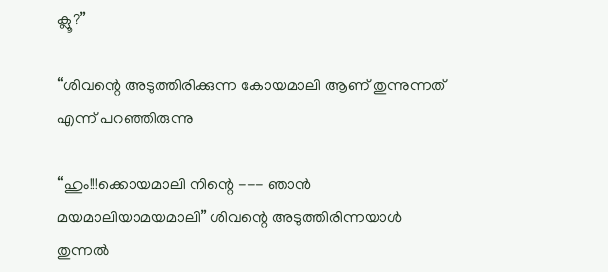ക്ലൂ?”

“ശിവന്റെ അടുത്തിരിക്കുന്ന കോയമാലി ആണ് തുന്നുന്നത് എന്ന് പറഞ്ഞിരുന്നു

“ഹും!!!ക്കൊയമാലി നിന്റെ --- ഞാൻ മയമാലിയാമയമാലി” ശിവന്റെ അടുത്തിരിന്നയാൾ തുന്നൽ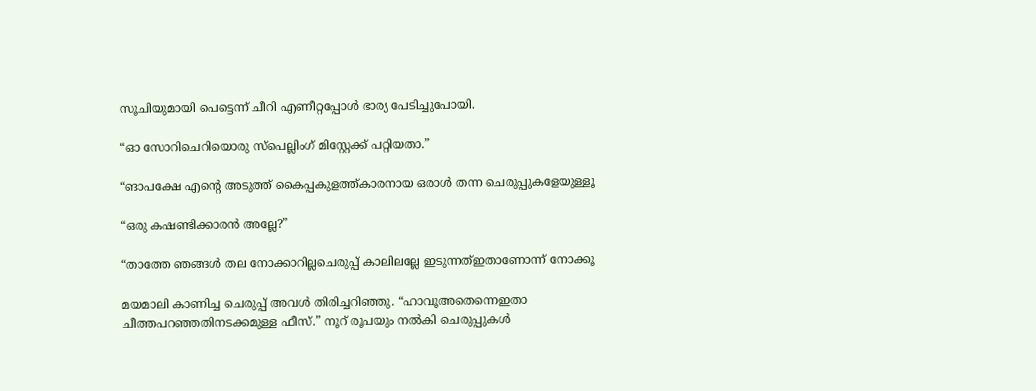സൂചിയുമായി പെട്ടെന്ന് ചീറി എണീറ്റപ്പോൾ ഭാര്യ പേടിച്ചുപോയി.

“ഓ സോറിചെറിയൊരു സ്പെല്ലിംഗ് മിസ്റ്റേക്ക് പറ്റിയതാ.”

“ങാപക്ഷേ എന്റെ അടുത്ത് കൈപ്പകുളത്ത്കാരനായ ഒരാൾ തന്ന ചെരുപ്പുകളേയുള്ളൂ

“ഒരു കഷണ്ടിക്കാരൻ അല്ലേ?”

“താത്തേ ഞങ്ങൾ തല നോക്കാറില്ലചെരുപ്പ് കാലിലല്ലേ ഇടുന്നത്ഇതാണോന്ന് നോക്കൂ

മയമാലി കാണിച്ച ചെരുപ്പ് അവൾ തിരിച്ചറിഞ്ഞു. “ഹാവൂഅതെന്നെഇതാ ചീത്തപറഞ്ഞതിനടക്കമുള്ള ഫീസ്.” നൂറ് രൂപയും നൽകി ചെരുപ്പുകൾ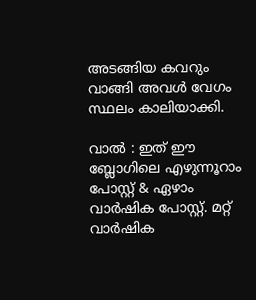അടങ്ങിയ കവറും വാങ്ങി അവൾ വേഗം സ്ഥലം കാലിയാക്കി.

വാല്‍ : ഇത് ഈ ബ്ലോഗിലെ എഴുന്നൂറാം പോസ്റ്റ് & ഏഴാം വാര്‍ഷിക പോസ്റ്റ്. മറ്റ് വാര്‍ഷിക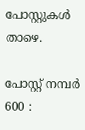പോസ്റ്റുകള്‍ താഴെ.

പോസ്റ്റ് നമ്പര്‍ 600 :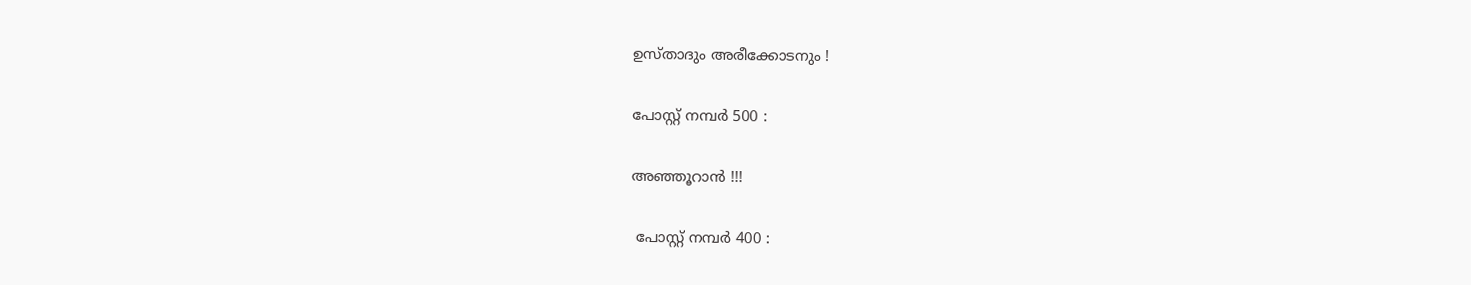ഉസ്താദും അരീക്കോടനും !

പോസ്റ്റ് നമ്പര്‍ 500 :

അഞ്ഞൂറാന്‍ !!!

 പോസ്റ്റ് നമ്പര്‍ 400 :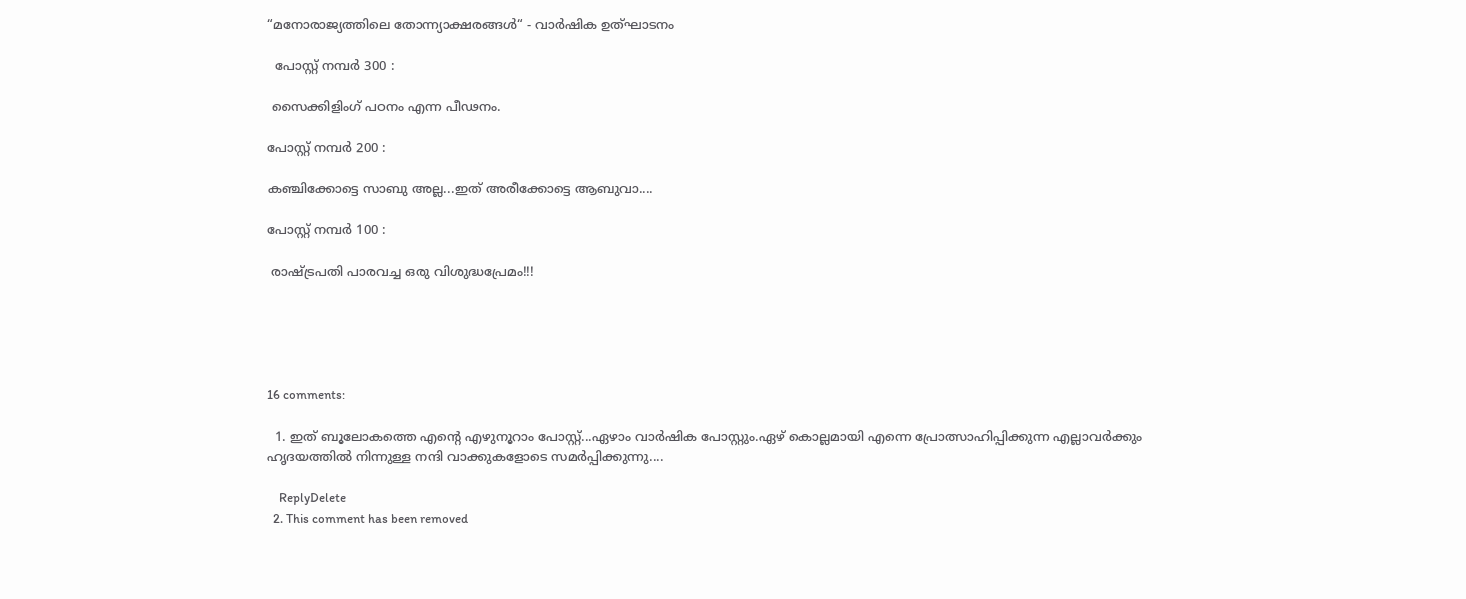“മനോരാജ്യത്തിലെ തോന്ന്യാക്ഷരങ്ങള്‍“ - വാര്‍ഷിക ഉത്ഘാടനം

  പോസ്റ്റ് നമ്പര്‍ 300 :

 സൈക്കിളിംഗ്‌ പഠനം എന്ന പീഢനം.

പോസ്റ്റ് നമ്പര്‍ 200 :

കഞ്ചിക്കോട്ടെ സാബു അല്ല...ഇത്‌ അരീക്കോട്ടെ ആബുവാ....

പോസ്റ്റ് നമ്പര്‍ 100 :

 രാഷ്ട്രപതി പാരവച്ച ഒരു വിശുദ്ധപ്രേമം!!!





16 comments:

  1. ഇത് ബൂലോകത്തെ എന്റെ എഴുനൂറാം പോസ്റ്റ്...ഏഴാം വാര്‍ഷിക പോസ്റ്റും.ഏഴ് കൊല്ലമായി എന്നെ പ്രോത്സാഹിപ്പിക്കുന്ന എല്ലാവര്‍ക്കും ഹൃദയത്തില്‍ നിന്നുള്ള നന്ദി വാക്കുകളോടെ സമര്‍പ്പിക്കുന്നു....

    ReplyDelete
  2. This comment has been removed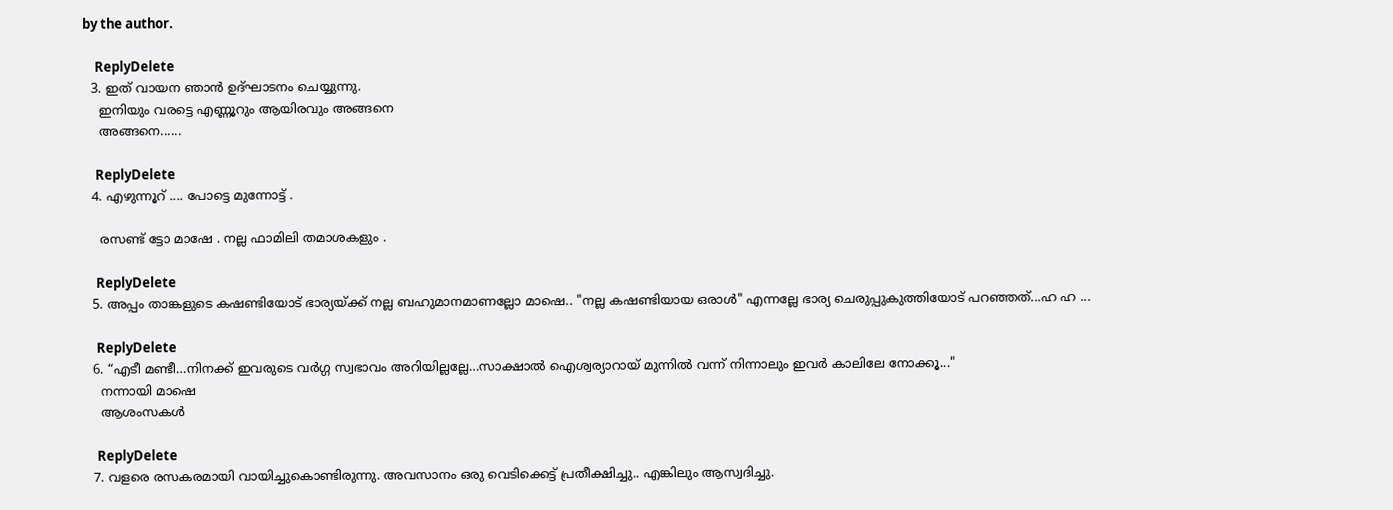by the author.

    ReplyDelete
  3. ഇത് വായന ഞാൻ ഉദ്ഘാടനം ചെയ്യുന്നു.
    ഇനിയും വരട്ടെ എണ്ണൂറും ആയിരവും അങ്ങനെ
    അങ്ങനെ......

    ReplyDelete
  4. എഴുന്നൂറ് .... പോട്ടെ മുന്നോട്ട് .

    രസണ്ട് ട്ടോ മാഷേ . നല്ല ഫാമിലി തമാശകളും .

    ReplyDelete
  5. അപ്പം താങ്കളുടെ കഷണ്ടിയോട് ഭാര്യയ്ക്ക് നല്ല ബഹുമാനമാണല്ലോ മാഷെ.. "നല്ല കഷണ്ടിയായ ഒരാൾ" എന്നല്ലേ ഭാര്യ ചെരുപ്പുകുത്തിയോട് പറഞ്ഞത്...ഹ ഹ ...

    ReplyDelete
  6. “എടീ മണ്ടീ…നിനക്ക് ഇവരുടെ വർഗ്ഗ സ്വഭാവം അറിയില്ലല്ലേ…സാക്ഷാൽ ഐശ്വര്യാറായ് മുന്നിൽ വന്ന് നിന്നാലും ഇവർ കാലിലേ നോക്കൂ..."
    നന്നായി മാഷെ
    ആശംസകള്‍

    ReplyDelete
  7. വളരെ രസകരമായി വായിച്ചുകൊണ്ടിരുന്നു. അവസാനം ഒരു വെടിക്കെട്ട്‌ പ്രതീക്ഷിച്ചു.. എങ്കിലും ആസ്വദിച്ചു.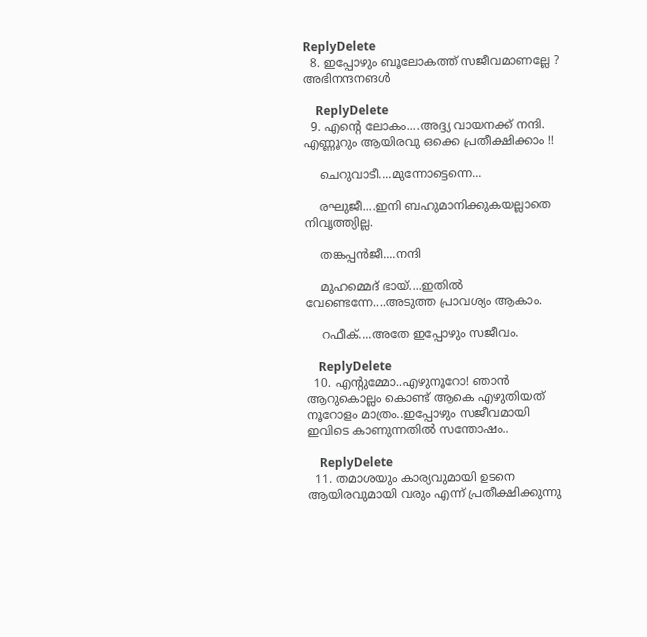ReplyDelete
  8. ഇപ്പോഴും ബൂലോകത്ത് സജീവമാണല്ലേ ? അഭിനന്ദനങൾ

    ReplyDelete
  9. എന്റെ ലോകം....അദ്ദ്യ വായനക്ക് നന്ദി. എണ്ണൂറും ആയിരവു ഒക്കെ പ്രതീക്ഷിക്കാം !!

    ചെറുവാടീ....മുന്നോട്ടെന്നെ...

    രഘു‌ജീ....ഇനി ബഹുമാനിക്കുകയല്ലാതെ നിവൃത്ത്യില്ല.

    തങ്കപ്പന്‍‌ജീ....നന്ദി

    മുഹമ്മെദ് ഭായ്....ഇതില്‍ വേണ്ടെന്നേ....അടുത്ത പ്രാവശ്യം ആകാം.

    റഫീക്....അതേ ഇപ്പോഴും സജീവം.

    ReplyDelete
  10. എന്റുമ്മോ..എഴുനൂറോ! ഞാന്‍ ആറുകൊല്ലം കൊണ്ട് ആകെ എഴുതിയത് നൂറോളം മാത്രം..ഇപ്പോഴും സജീവമായി ഇവിടെ കാണുന്നതില്‍ സന്തോഷം..

    ReplyDelete
  11. തമാശയും കാര്യവുമായി ഉടനെ ആയിരവുമായി വരും എന്ന് പ്രതീക്ഷിക്കുന്നു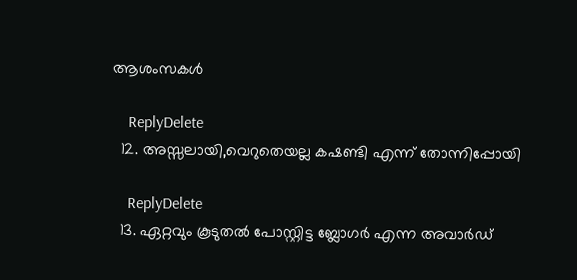ആശംസകള്‍

    ReplyDelete
  12. അസ്സലായി,വെറുതെയല്ല കഷണ്ടി എന്ന് തോന്നിപ്പോയി

    ReplyDelete
  13. ഏറ്റവും കൂടുതല്‍ പോസ്റ്റിട്ട ബ്ലോഗര്‍ എന്ന അവാര്‍ഡ്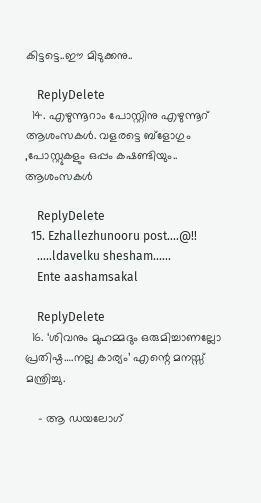കിട്ടട്ടെ..ഈ മിടുക്കനു..

    ReplyDelete
  14. എഴുന്നൂറാം പോസ്റ്റിനു എഴുന്നൂറ് ആശംസകൾ. വളരട്ടെ ബ്‌ളോഗും ,പോസ്റ്റുകളും ഒപ്പം കഷണ്ടിയും.. ആശംസകൾ

    ReplyDelete
  15. Ezhallezhunooru post....@!!
    .....ldavelku shesham......
    Ente aashamsakal

    ReplyDelete
  16. ‘ശിവനും മുഹമ്മദും ഒരുമിച്ചാണല്ലോ പ്രതിഷ്ഠ….നല്ല കാര്യം’ എന്റെ മനസ്സ് മന്ത്രിച്ചു.

    - ആ ഡയലോഗ്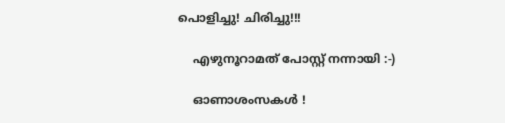പൊളിച്ചു! ചിരിച്ചു!!!

    എഴുനൂറാമത് പോസ്റ്റ്‌ നന്നായി :-)

    ഓണാശംസകള്‍ !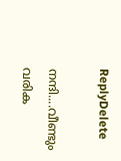ReplyDelete

നന്ദി....വീണ്ടും വരിക